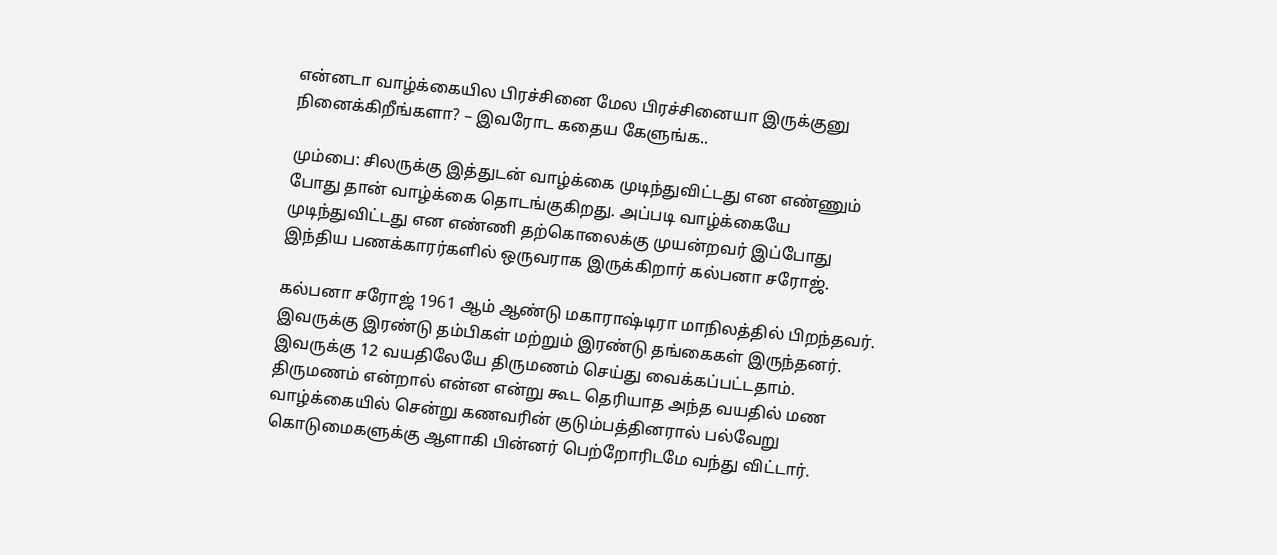என்னடா வாழ்க்கையில பிரச்சினை மேல பிரச்சினையா இருக்குனு நினைக்கிறீங்களா? – இவரோட கதைய கேளுங்க..

மும்பை: சிலருக்கு இத்துடன் வாழ்க்கை முடிந்துவிட்டது என எண்ணும் போது தான் வாழ்க்கை தொடங்குகிறது. அப்படி வாழ்க்கையே முடிந்துவிட்டது என எண்ணி தற்கொலைக்கு முயன்றவர் இப்போது இந்திய பணக்காரர்களில் ஒருவராக இருக்கிறார் கல்பனா சரோஜ்.

கல்பனா சரோஜ் 1961 ஆம் ஆண்டு மகாராஷ்டிரா மாநிலத்தில் பிறந்தவர். இவருக்கு இரண்டு தம்பிகள் மற்றும் இரண்டு தங்கைகள் இருந்தனர். இவருக்கு 12 வயதிலேயே திருமணம் செய்து வைக்கப்பட்டதாம். திருமணம் என்றால் என்ன என்று கூட தெரியாத அந்த வயதில் மண வாழ்க்கையில் சென்று கணவரின் குடும்பத்தினரால் பல்வேறு கொடுமைகளுக்கு ஆளாகி பின்னர் பெற்றோரிடமே வந்து விட்டார்.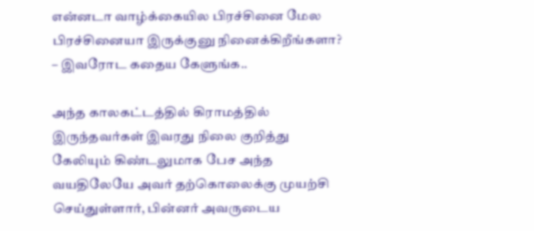என்னடா வாழ்க்கையில பிரச்சினை மேல பிரச்சினையா இருக்குனு நினைக்கிறீங்களா? – இவரோட கதைய கேளுங்க..

அந்த காலகட்டத்தில் கிராமத்தில் இருந்தவர்கள் இவரது நிலை குறித்து கேலியும் கிண்டலுமாக பேச அந்த வயதிலேயே அவர் தற்கொலைக்கு முயற்சி செய்துள்ளார், பின்னர் அவருடைய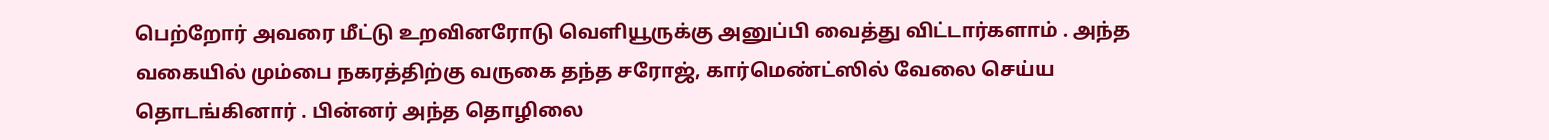பெற்றோர் அவரை மீட்டு உறவினரோடு வெளியூருக்கு அனுப்பி வைத்து விட்டார்களாம் . அந்த வகையில் மும்பை நகரத்திற்கு வருகை தந்த சரோஜ், கார்மெண்ட்ஸில் வேலை செய்ய தொடங்கினார் . பின்னர் அந்த தொழிலை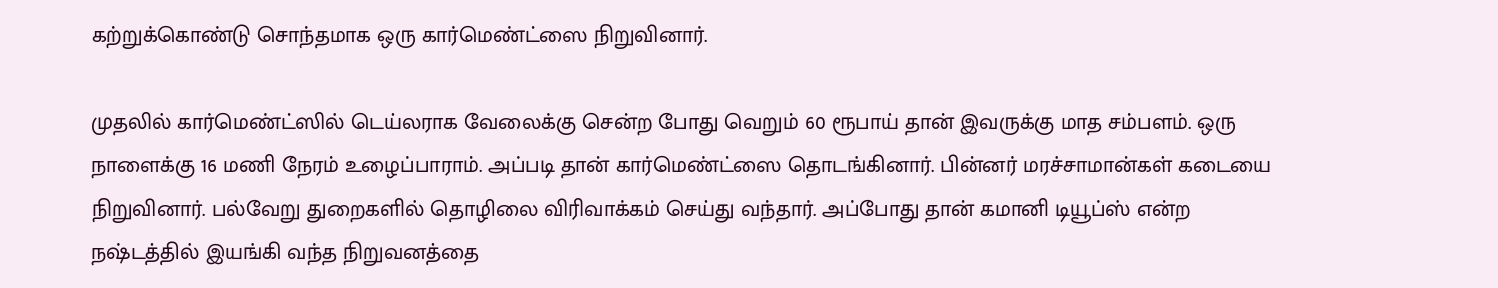கற்றுக்கொண்டு சொந்தமாக ஒரு கார்மெண்ட்ஸை நிறுவினார்.

முதலில் கார்மெண்ட்ஸில் டெய்லராக வேலைக்கு சென்ற போது வெறும் 60 ரூபாய் தான் இவருக்கு மாத சம்பளம். ஒரு நாளைக்கு 16 மணி நேரம் உழைப்பாராம். அப்படி தான் கார்மெண்ட்ஸை தொடங்கினார். பின்னர் மரச்சாமான்கள் கடையை நிறுவினார். பல்வேறு துறைகளில் தொழிலை விரிவாக்கம் செய்து வந்தார். அப்போது தான் கமானி டியூப்ஸ் என்ற நஷ்டத்தில் இயங்கி வந்த நிறுவனத்தை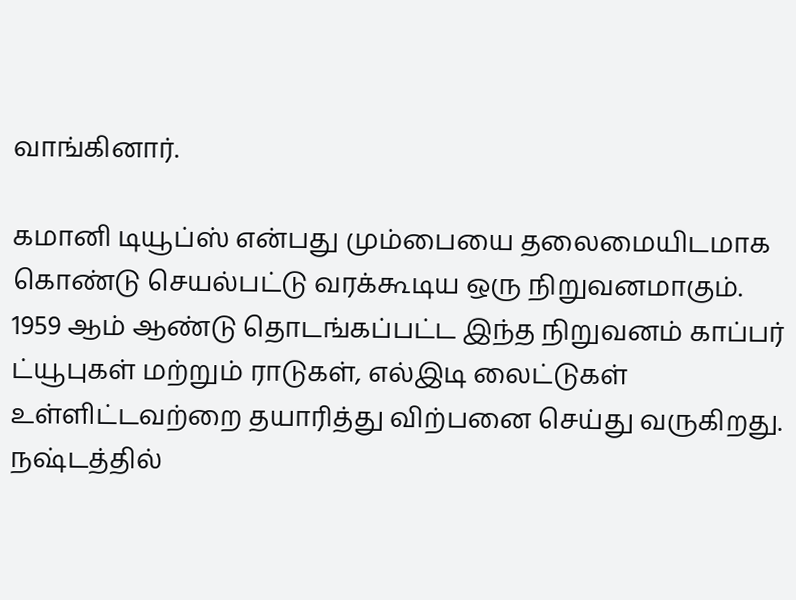வாங்கினார்.

கமானி டியூப்ஸ் என்பது மும்பையை தலைமையிடமாக கொண்டு செயல்பட்டு வரக்கூடிய ஒரு நிறுவனமாகும். 1959 ஆம் ஆண்டு தொடங்கப்பட்ட இந்த நிறுவனம் காப்பர் ட்யூபுகள் மற்றும் ராடுகள், எல்இடி லைட்டுகள் உள்ளிட்டவற்றை தயாரித்து விற்பனை செய்து வருகிறது. நஷ்டத்தில்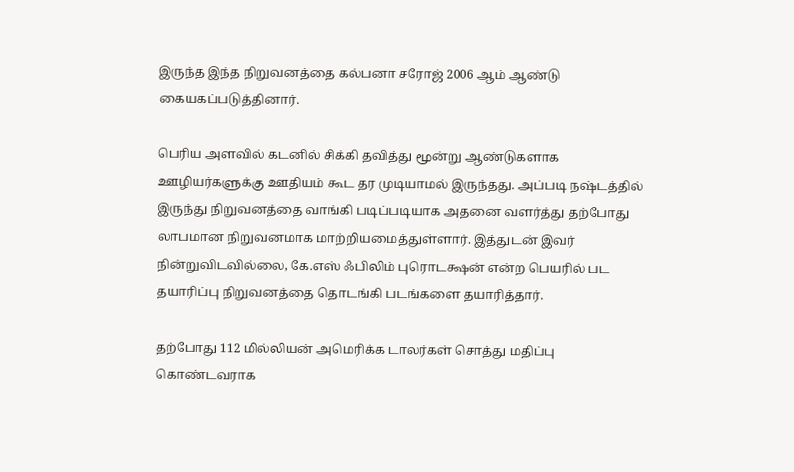இருந்த இந்த நிறுவனத்தை கல்பனா சரோஜ் 2006 ஆம் ஆண்டு கையகப்படுத்தினார்.

பெரிய அளவில் கடனில் சிக்கி தவித்து மூன்று ஆண்டுகளாக ஊழியர்களுக்கு ஊதியம் கூட தர முடியாமல் இருந்தது. அப்படி நஷ்டத்தில் இருந்து நிறுவனத்தை வாங்கி படிப்படியாக அதனை வளர்த்து தற்போது லாபமான நிறுவனமாக மாற்றியமைத்துள்ளார். இத்துடன் இவர் நின்றுவிடவில்லை, கே.எஸ் ஃபிலிம் புரொடக்ஷன் என்ற பெயரில் பட தயாரிப்பு நிறுவனத்தை தொடங்கி படங்களை தயாரித்தார்.

தற்போது 112 மில்லியன் அமெரிக்க டாலர்கள் சொத்து மதிப்பு கொண்டவராக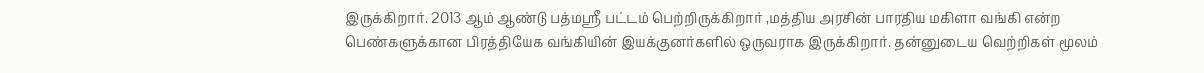இருக்கிறார். 2013 ஆம் ஆண்டு பத்மஸ்ரீ பட்டம் பெற்றிருக்கிறார் ,மத்திய அரசின் பாரதிய மகிளா வங்கி என்ற பெண்களுக்கான பிரத்தியேக வங்கியின் இயக்குனர்களில் ஒருவராக இருக்கிறார். தன்னுடைய வெற்றிகள் மூலம்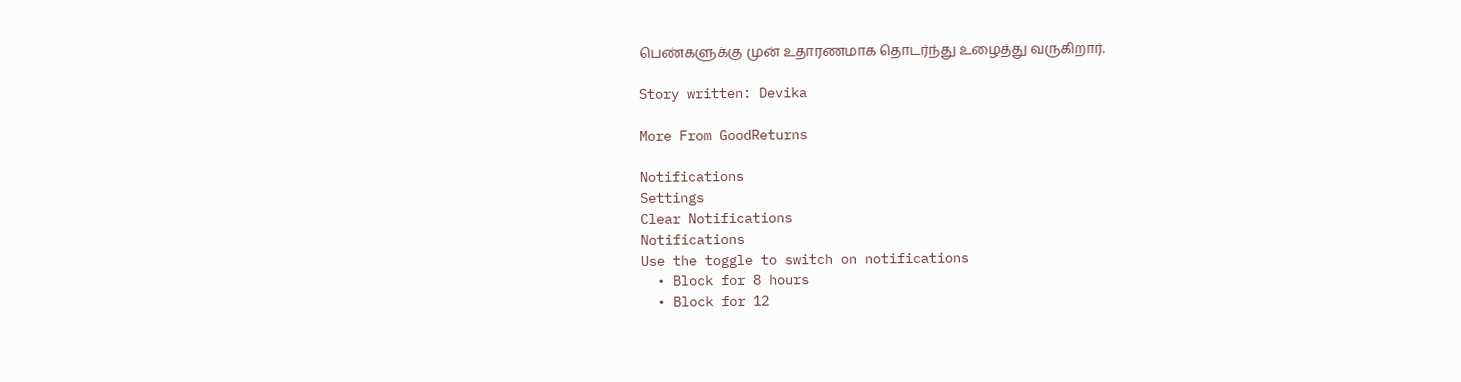பெண்களுக்கு முன் உதாரணமாக தொடர்ந்து உழைத்து வருகிறார்.

Story written: Devika

More From GoodReturns

Notifications
Settings
Clear Notifications
Notifications
Use the toggle to switch on notifications
  • Block for 8 hours
  • Block for 12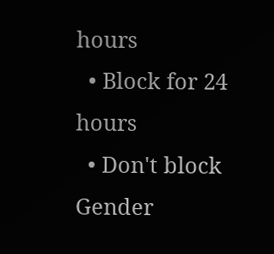hours
  • Block for 24 hours
  • Don't block
Gender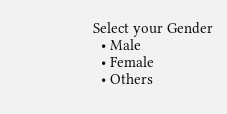Select your Gender
  • Male
  • Female
  • Others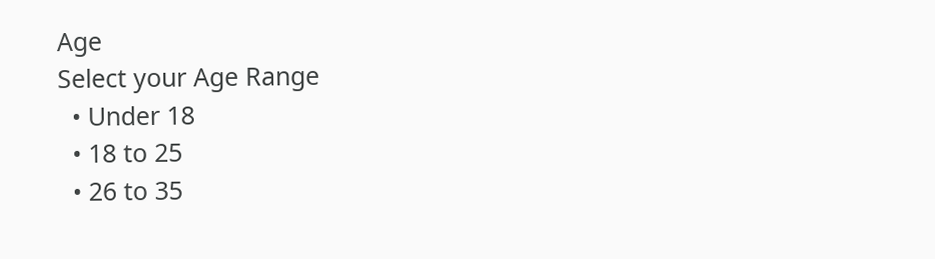Age
Select your Age Range
  • Under 18
  • 18 to 25
  • 26 to 35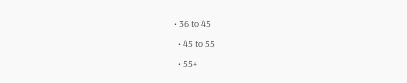• 36 to 45
  • 45 to 55
  • 55+